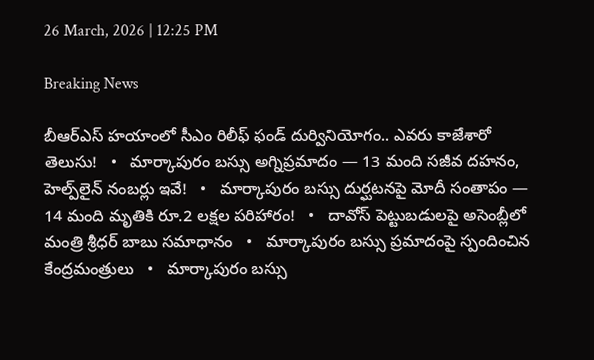26 March, 2026 | 12:25 PM

Breaking News

బీఆర్ఎస్ హయాంలో సీఎం రిలీఫ్ ఫండ్ దుర్వినియోగం.. ఎవరు కాజేశారో తెలుసు!   •   మార్కాపురం బస్సు అగ్నిప్రమాదం — 13 మంది సజీవ దహనం, హెల్ప్‌లైన్ నంబర్లు ఇవే!   •   మార్కాపురం బస్సు దుర్ఘటనపై మోదీ సంతాపం — 14 మంది మృతికి రూ.2 లక్షల పరిహారం!   •   దావోస్ పెట్టుబడులపై అసెంబ్లీలో మంత్రి శ్రీధర్ బాబు సమాధానం   •   మార్కాపురం బస్సు ప్రమాదంపై స్పందించిన కేంద్రమంత్రులు   •   మార్కాపురం బస్సు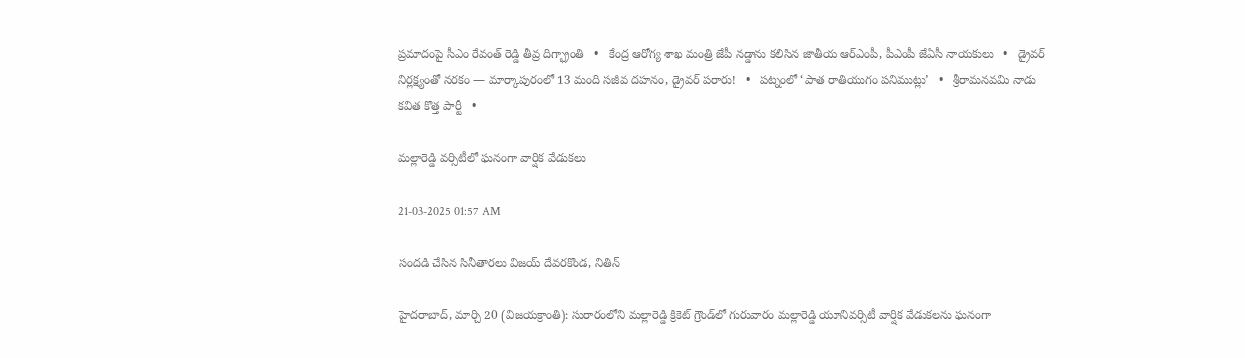ప్రమాదంపై సీఎం రేవంత్ రెడ్డి తీవ్ర దిగ్భ్రాంతి   •   కేంద్ర ఆరోగ్య శాఖ మంత్రి జేపీ నడ్డాను కలిసిన జాతీయ ఆర్ఎంపీ, పీఎంపీ జేఏసీ నాయకులు   •   డ్రైవర్ నిర్లక్ష్యంతో నరకం — మార్కాపురంలో 13 మంది సజీవ దహనం, డ్రైవర్ పరారు!   •   పట్నంలో ‘పాత రాతియుగం పనిముట్లు’   •   శ్రీరామనవమి నాడు కవిత కొత్త పార్టీ   •

మల్లారెడ్డి వర్సిటీలో ఘనంగా వార్షిక వేడుకలు

21-03-2025 01:57 AM

సందడి చేసిన సినీతారలు విజయ్ దేవరకొండ, నితిన్

హైదరాబాద్, మార్చి 20 (విజయక్రాంతి): సురారంలోని మల్లారెడ్డి క్రికెట్ గ్రౌండ్‌లో గురువారం మల్లారెడ్డి యూనివర్సిటీ వార్షిక వేడుకలను ఘనంగా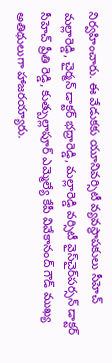నిర్వహించారు. ఈ వేడుకకు యూనివర్సిటీ వ్యవస్థాపకులు సీహెచ్ మల్లారెడ్డి, చైర్మన్ డాక్టర్ భద్రారెడ్డి, మల్లారెడ్డి వర్సిటీ వైస్‌చైర్‌పర్సన్ డాక్టర్ సీహెచ్ ప్రీతి రెడ్డి, కుత్బుల్లాపూర్ ఎమ్మెల్యే కేపీ వివేకానంద్ గౌడ్ ముఖ్య అతిథులుగా హాజరయ్యారు.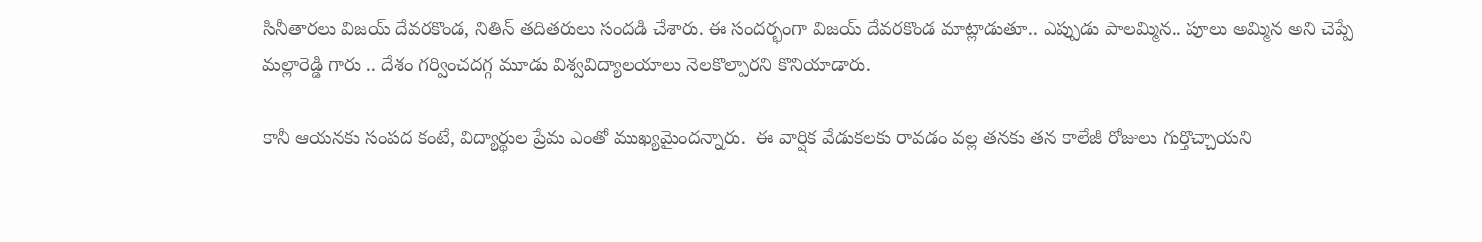సినీతారలు విజయ్ దేవరకొండ, నితిన్ తదితరులు సందడి చేశారు. ఈ సందర్భంగా విజయ్ దేవరకొండ మాట్లాడుతూ.. ఎప్పుడు పాలమ్మిన.. పూలు అమ్మిన అని చెప్పే మల్లారెడ్డి గారు .. దేశం గర్వించదగ్గ మూడు విశ్వవిద్యాలయాలు నెలకొల్పారని కొనియాడారు.

కానీ ఆయనకు సంపద కంటే, విద్యార్థుల ప్రేమ ఎంతో ముఖ్యమైందన్నారు.  ఈ వార్షిక వేడుకలకు రావడం వల్ల తనకు తన కాలేజీ రోజులు గుర్తొచ్చాయని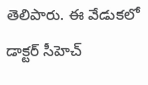తెలిపారు. ఈ వేడుకలో డాక్టర్ సీహెచ్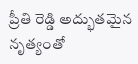ప్రీతి రెడ్డి అద్భుతమైన నృత్యంతో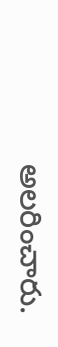అలరించారు.